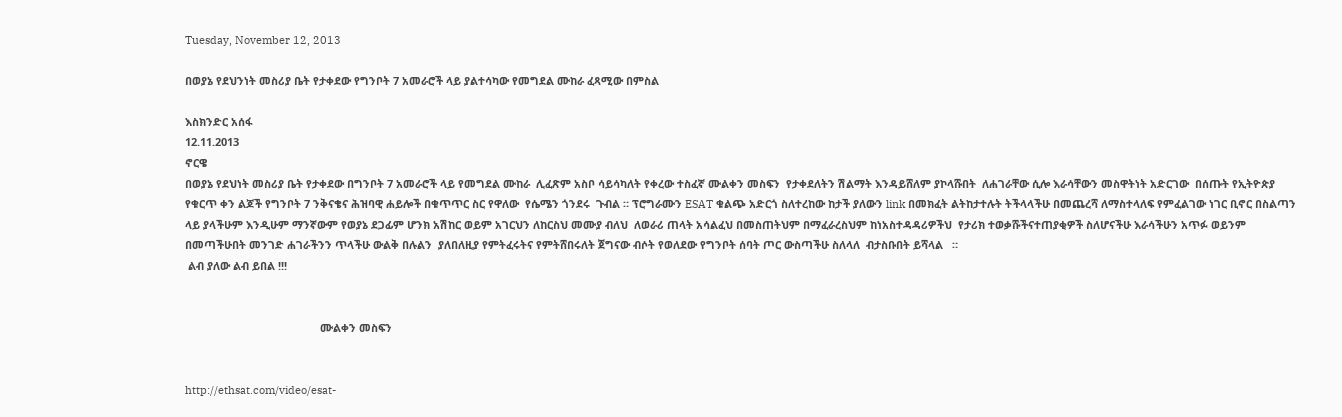Tuesday, November 12, 2013

በወያኔ የደህንነት መስሪያ ቤት የታቀደው የግንቦት 7 አመራሮች ላይ ያልተሳካው የመግደል ሙከራ ፈጻሚው በምስል

እስክንድር አሰፋ
12.11.2013
ኖርዌ
በወያኔ የደህነት መስሪያ ቤት የታቀደው በግንቦት 7 አመራሮች ላይ የመግደል ሙከራ  ሊፈጽም አስቦ ሳይሳካለት የቀረው ተስፈኛ ሙልቀን መስፍን  የታቀደለትን ሽልማት እንዳይሸለም ያኮላሹበት  ለሐገራቸው ሲሎ እራሳቸውን መስዋትነት አድርገው  በሰጡት የኢትዮጵያ የቁርጥ ቀን ልጆች የግንቦት 7 ንቅናቄና ሕዝባዊ ሐይሎች በቁጥጥር ስር የዋለው  የሴሜን ጎንደሩ  ጉብል ። ፕሮግራሙን ESAT ቁልጭ አድርጎ ስለተረከው ከታች ያለውን link በመክፈት ልትከታተሉት ትችላላችሁ በመጨረሻ ለማስተላለፍ የምፈልገው ነገር ቢኖር በስልጣን ላይ ያላችሁም እንዲሁም ማንኛውም የወያኔ ደጋፊም ሆንክ አሽከር ወይም አገርህን ለከርስህ መሙያ ብለህ  ለወራሪ ጠላት አሳልፈህ በመስጠትህም በማፈራረስህም ከነአስተዳዳሪዎችህ  የታሪክ ተወቃሹችናተጠያቂዎች ስለሆናችሁ እራሳችሁን አጥፉ ወይንም በመጣችሁበት መንገድ ሐገራችንን ጥላችሁ ውልቅ በሉልን  ያለበለዚያ የምትፈሩትና የምትሸበሩለት ጀግናው ብሶት የወለደው የግንቦት ሰባት ጦር ውስጣችሁ ስለላለ  ብታስቡበት ይሻላል   ።
 ልብ ያለው ልብ ይበል !!!


                                             ሙልቀን መስፍን


http://ethsat.com/video/esat-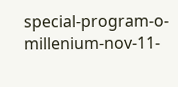special-program-o-millenium-nov-11-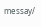messay/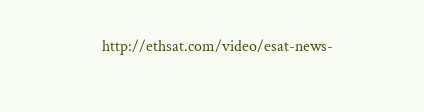http://ethsat.com/video/esat-news-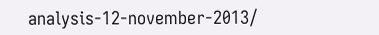analysis-12-november-2013/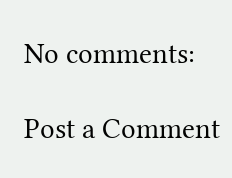No comments:

Post a Comment